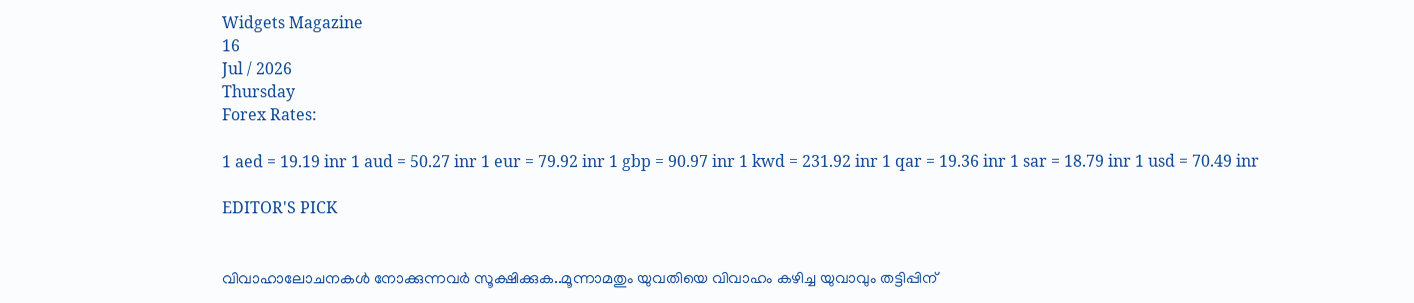Widgets Magazine
16
Jul / 2026
Thursday
Forex Rates:

1 aed = 19.19 inr 1 aud = 50.27 inr 1 eur = 79.92 inr 1 gbp = 90.97 inr 1 kwd = 231.92 inr 1 qar = 19.36 inr 1 sar = 18.79 inr 1 usd = 70.49 inr

EDITOR'S PICK


വിവാഹാലോചനകൾ നോക്കുന്നവർ സൂക്ഷിക്കുക..മൂന്നാമതും യുവതിയെ വിവാഹം കഴിച്ച യുവാവും തട്ടിപ്പിന്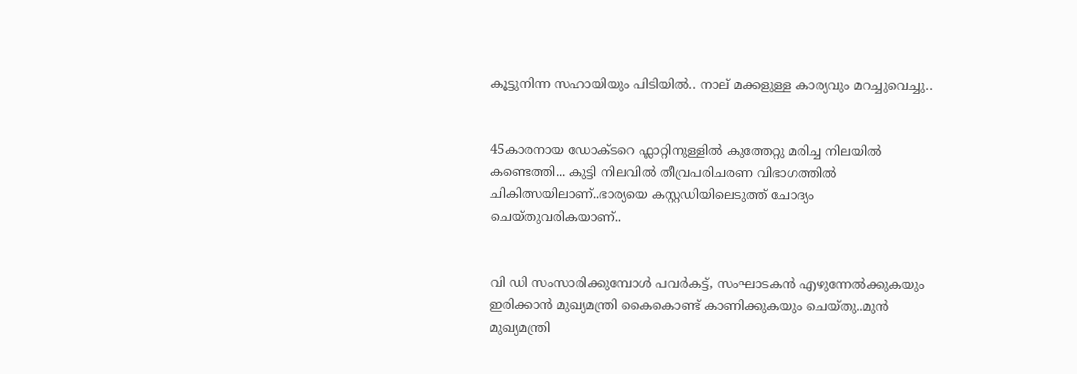കൂട്ടുനിന്ന സഹായിയും പിടിയില്‍.. നാല് മക്കളുള്ള കാര്യവും മറച്ചുവെച്ചു..


45കാരനായ ഡോക്ടറെ ഫ്ലാറ്റിനുള്ളിൽ കുത്തേറ്റു മരിച്ച നിലയിൽ കണ്ടെത്തി... കുട്ടി നിലവിൽ തീവ്രപരിചരണ വിഭാഗത്തിൽ ചികിത്സയിലാണ്..ഭാര്യയെ കസ്റ്റഡിയിലെടുത്ത് ചോദ്യം ചെയ്തുവരികയാണ്..


വി ഡി സംസാരിക്കുമ്പോൾ പവര്‍കട്ട്, സംഘാടകന്‍ എഴുന്നേല്‍ക്കുകയും ഇരിക്കാന്‍ മുഖ്യമന്ത്രി കൈകൊണ്ട് കാണിക്കുകയും ചെയ്തു..മുൻ മുഖ്യമന്ത്രി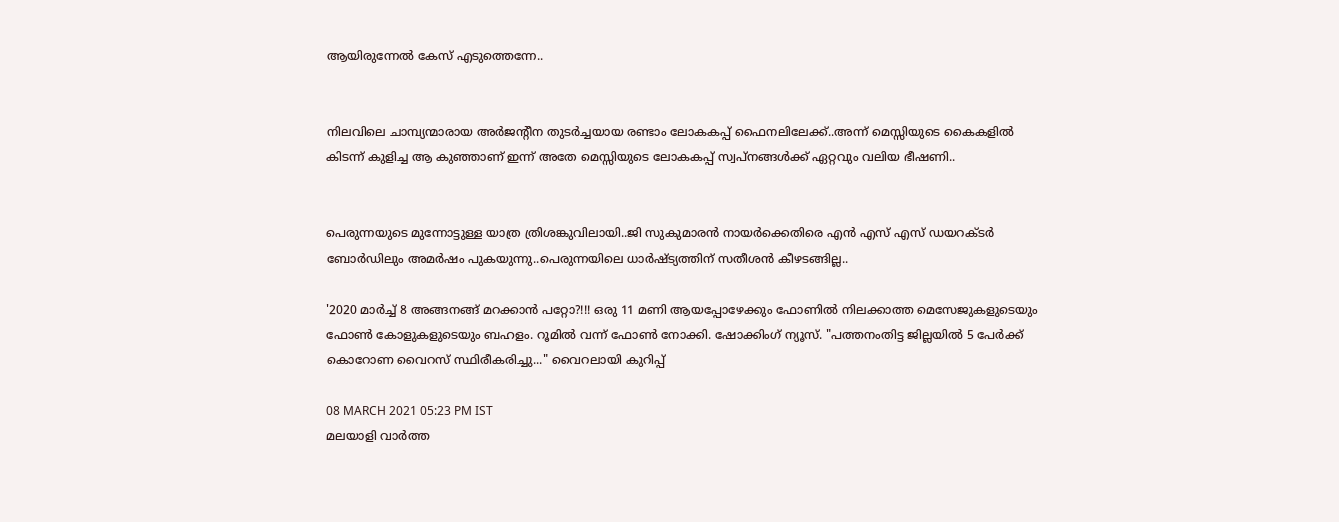ആയിരുന്നേൽ കേസ് എടുത്തെന്നേ..


നിലവിലെ ചാമ്പ്യന്മാരായ അര്‍ജന്റീന തുടര്‍ച്ചയായ രണ്ടാം ലോകകപ്പ് ഫൈനലിലേക്ക്..അന്ന് മെസ്സിയുടെ കൈകളില്‍ കിടന്ന് കുളിച്ച ആ കുഞ്ഞാണ് ഇന്ന് അതേ മെസ്സിയുടെ ലോകകപ്പ് സ്വപ്നങ്ങള്‍ക്ക് ഏറ്റവും വലിയ ഭീഷണി..


പെരുന്നയുടെ മുന്നോട്ടുള്ള യാത്ര ത്രിശങ്കുവിലായി..ജി സുകുമാരൻ നായർക്കെതിരെ എൻ എസ് എസ് ഡയറക്ടർ ബോർഡിലും അമർഷം പുകയുന്നു..പെരുന്നയിലെ ധാർഷ്ട്യത്തിന് സതീശൻ കീഴടങ്ങില്ല..

'2020 മാർച്ച് 8 അങ്ങനങ്ങ് മറക്കാൻ പറ്റോ?!!! ഒരു 11 മണി ആയപ്പോഴേക്കും ഫോണിൽ നിലക്കാത്ത മെസേജുകളുടെയും ഫോൺ കോളുകളുടെയും ബഹളം. റൂമിൽ വന്ന് ഫോൺ നോക്കി. ഷോക്കിംഗ് ന്യൂസ്. "പത്തനംതിട്ട ജില്ലയിൽ 5 പേർക്ക് കൊറോണ വൈറസ് സ്ഥിരീകരിച്ചു..." വൈറലായി കുറിപ്പ്

08 MARCH 2021 05:23 PM IST
മലയാളി വാര്‍ത്ത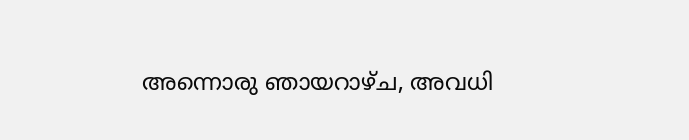അന്നൊരു ഞായറാഴ്ച, അവധി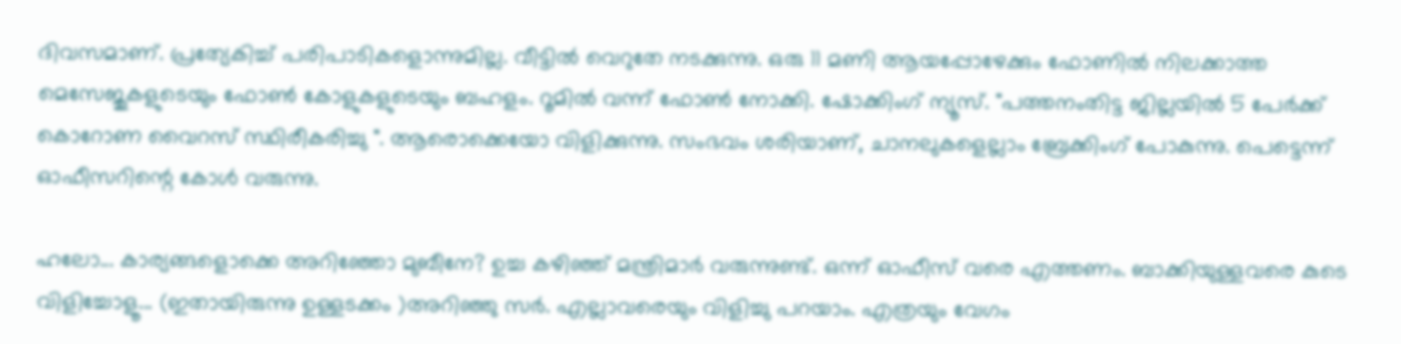ദിവസമാണ്. പ്രത്യേകിച്ച് പരിപാടികളൊന്നുമില്ല. വീട്ടിൽ വെറുതേ നടക്കുന്നു. ഒരു 11 മണി ആയപ്പോഴേക്കും ഫോണിൽ നിലക്കാത്ത മെസേജുകളുടെയും ഫോൺ കോളുകളുടെയും ബഹളം. റൂമിൽ വന്ന് ഫോൺ നോക്കി. ഷോക്കിംഗ് ന്യൂസ്. "പത്തനംതിട്ട ജില്ലയിൽ 5 പേർക്ക് കൊറോണ വൈറസ് സ്ഥിരീകരിച്ചു ". ആരൊക്കെയോ വിളിക്കുന്നു. സംഭവം ശരിയാണ്, ചാനലുകളെല്ലാം ബ്രേക്കിംഗ് പോകുന്നു. പെട്ടെന്ന് ഓഫീസറിന്റെ കോൾ വരുന്നു.

ഹലോ... കാര്യങ്ങളൊക്കെ അറിഞ്ഞോ മുബീനേ? ഉച്ച കഴിഞ്ഞ് മന്ത്രിമാർ വരുന്നുണ്ട്. ഒന്ന് ഓഫീസ് വരെ എത്തണം. ബാക്കിയുള്ളവരെ കുടെ വിളിച്ചോളൂ... (ഇതായിരുന്നു ഉള്ളടക്കം )അറിഞ്ഞു സർ. എല്ലാവരെയും വിളിച്ചു പറയാം. എത്രയും വേഗം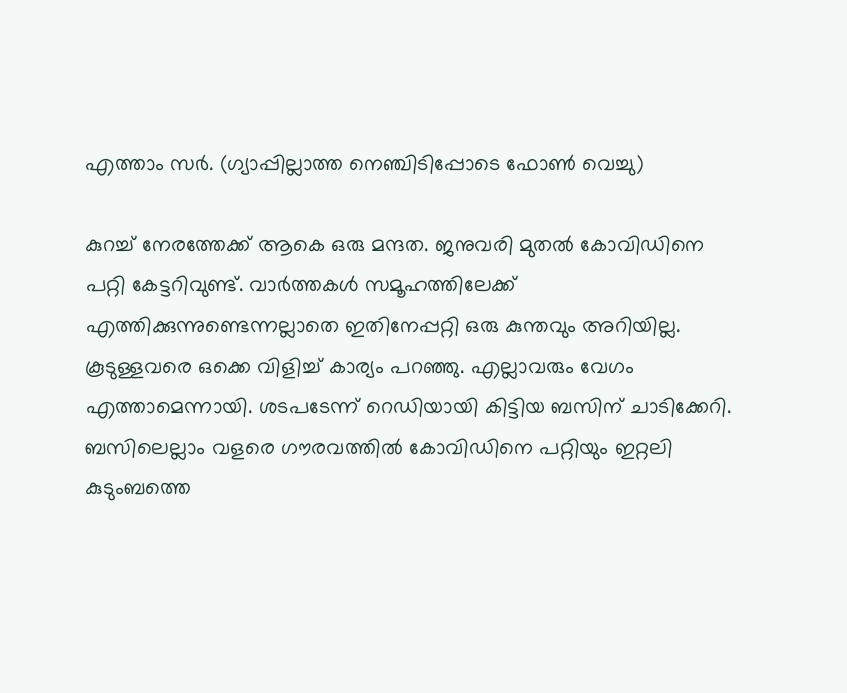എത്താം സർ. (ഗ്യാപ്പില്ലാത്ത നെഞ്ചിടിപ്പോടെ ഫോൺ വെച്ചു)

കുറച്ച് നേരത്തേക്ക് ആകെ ഒരു മന്ദത. ജനുവരി മുതൽ കോവിഡിനെ പറ്റി കേട്ടറിവുണ്ട്. വാർത്തകൾ സമൂഹത്തിലേക്ക് എത്തിക്കുന്നുണ്ടെന്നല്ലാതെ ഇതിനേപ്പറ്റി ഒരു കുന്തവും അറിയില്ല. കൂടുള്ളവരെ ഒക്കെ വിളിച്ച് കാര്യം പറഞ്ഞു. എല്ലാവരും വേഗം എത്താമെന്നായി. ശടപടേന്ന് റെഡിയായി കിട്ടിയ ബസിന് ചാടിക്കേറി. ബസിലെല്ലാം വളരെ ഗൗരവത്തിൽ കോവിഡിനെ പറ്റിയും ഇറ്റലി കുടുംബത്തെ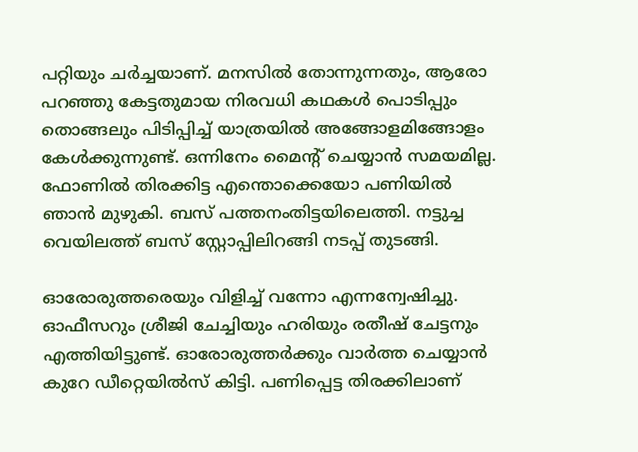പറ്റിയും ചർച്ചയാണ്. മനസിൽ തോന്നുന്നതും, ആരോ പറഞ്ഞു കേട്ടതുമായ നിരവധി കഥകൾ പൊടിപ്പും തൊങ്ങലും പിടിപ്പിച്ച് യാത്രയിൽ അങ്ങോളമിങ്ങോളം കേൾക്കുന്നുണ്ട്. ഒന്നിനേം മൈന്റ് ചെയ്യാൻ സമയമില്ല. ഫോണിൽ തിരക്കിട്ട എന്തൊക്കെയോ പണിയിൽ ഞാൻ മുഴുകി. ബസ് പത്തനംതിട്ടയിലെത്തി. നട്ടുച്ച വെയിലത്ത് ബസ് സ്റ്റോപ്പിലിറങ്ങി നടപ്പ് തുടങ്ങി.

ഓരോരുത്തരെയും വിളിച്ച് വന്നോ എന്നന്വേഷിച്ചു. ഓഫീസറും ശ്രീജി ചേച്ചിയും ഹരിയും രതീഷ് ചേട്ടനും എത്തിയിട്ടുണ്ട്. ഓരോരുത്തർക്കും വാർത്ത ചെയ്യാൻ കുറേ ഡീറ്റെയിൽസ് കിട്ടി. പണിപ്പെട്ട തിരക്കിലാണ്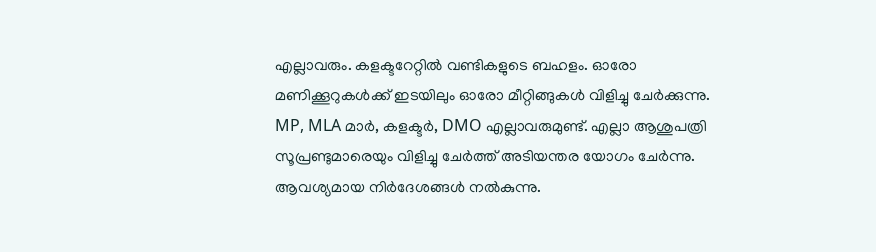എല്ലാവരും. കളക്ടറേറ്റിൽ വണ്ടികളുടെ ബഹളം. ഓരോ മണിക്കൂറുകൾക്ക് ഇടയിലും ഓരോ മീറ്റിങ്ങുകൾ വിളിച്ചു ചേർക്കുന്നു. MP, MLA മാർ, കളക്ടർ, DMO എല്ലാവരുമുണ്ട്. എല്ലാ ആശുപത്രി സൂപ്രണ്ടുമാരെയും വിളിച്ചു ചേർത്ത് അടിയന്തര യോഗം ചേർന്നു. ആവശ്യമായ നിർദേശങ്ങൾ നൽകുന്നു.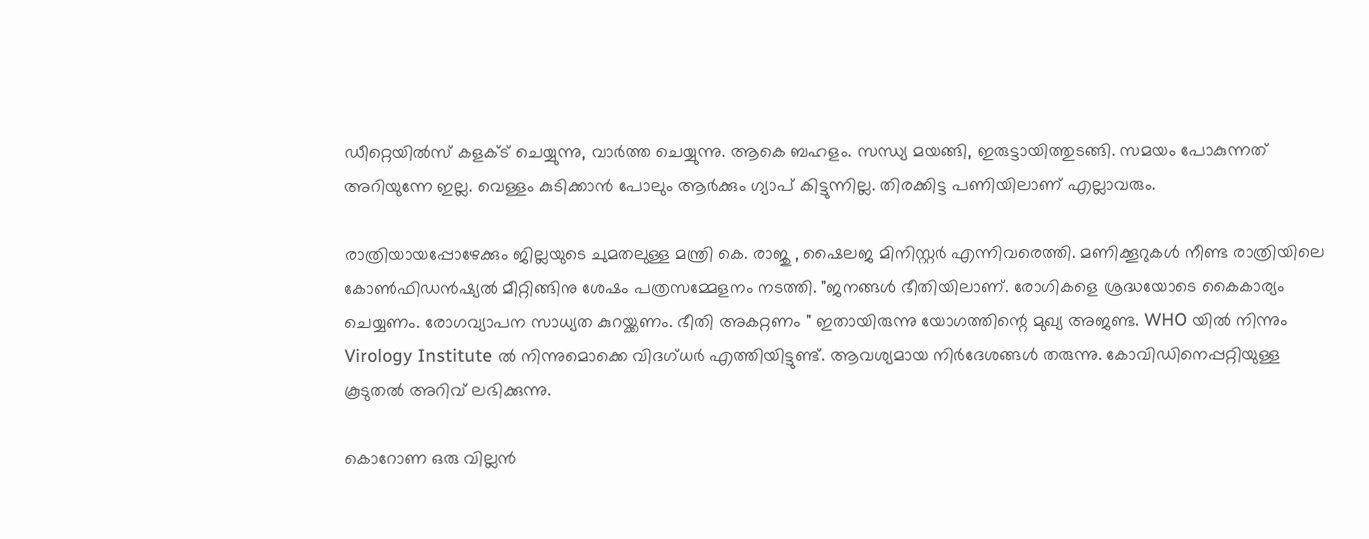ഡീറ്റെയിൽസ് കളക്ട് ചെയ്യുന്നു, വാർത്ത ചെയ്യുന്നു. ആകെ ബഹളം. സന്ധ്യ മയങ്ങി, ഇരുട്ടായിത്തുടങ്ങി. സമയം പോകുന്നത് അറിയുന്നേ ഇല്ല. വെള്ളം കുടിക്കാൻ പോലും ആർക്കും ഗ്യാപ് കിട്ടുന്നില്ല. തിരക്കിട്ട പണിയിലാണ് എല്ലാവരും.

രാത്രിയായപ്പോഴേക്കും ജില്ലയുടെ ചുമതലുള്ള മന്ത്രി കെ. രാജു , ഷൈലജ മിനിസ്റ്റർ എന്നിവരെത്തി. മണിക്കൂറുകൾ നീണ്ട രാത്രിയിലെ കോൺഫിഡൻഷ്യൽ മീറ്റിങ്ങിനു ശേഷം പത്രസമ്മേളനം നടത്തി. "ജനങ്ങൾ ഭീതിയിലാണ്. രോഗികളെ ശ്രദ്ധയോടെ കൈകാര്യം ചെയ്യണം. രോഗവ്യാപന സാധ്യത കുറയ്ക്കണം. ഭീതി അകറ്റണം " ഇതായിരുന്നു യോഗത്തിന്റെ മുഖ്യ അജണ്ട. WHO യിൽ നിന്നും Virology Institute ൽ നിന്നുമൊക്കെ വിദഗ്ധർ എത്തിയിട്ടുണ്ട്. ആവശ്യമായ നിർദേശങ്ങൾ തരുന്നു. കോവിഡിനെപ്പറ്റിയുള്ള കൂടുതൽ അറിവ് ലഭിക്കുന്നു.

കൊറോണ ഒരു വില്ലൻ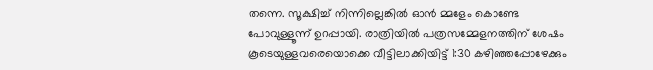തന്നെ. സൂക്ഷിച്ച് നിന്നില്ലെങ്കിൽ ഓൻ മ്മളേം കൊണ്ടേ പോവുള്ളൂന്ന് ഉറപ്പായി. രാത്രിയിൽ പത്രസമ്മേളനത്തിന് ശേഷം കൂടെയുള്ളവരെയൊക്കെ വീട്ടിലാക്കിയിട്ട് 1:30 കഴിഞ്ഞപ്പോഴേക്കും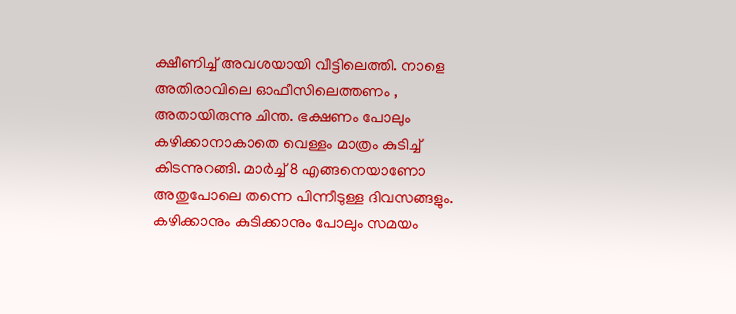ക്ഷീണിച്ച് അവശയായി വീട്ടിലെത്തി. നാളെ അതിരാവിലെ ഓഫീസിലെത്തണം , അതായിരുന്നു ചിന്ത. ഭക്ഷണം പോലും കഴിക്കാനാകാതെ വെള്ളം മാത്രം കുടിച്ച് കിടന്നുറങ്ങി. മാർച്ച് 8 എങ്ങനെയാണോ അതുപോലെ തന്നെ പിന്നീടുള്ള ദിവസങ്ങളും. കഴിക്കാനും കുടിക്കാനും പോലും സമയം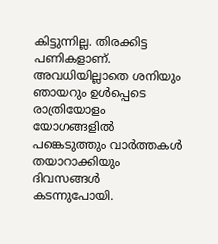കിട്ടുന്നില്ല. തിരക്കിട്ട പണികളാണ്. അവധിയില്ലാതെ ശനിയും ഞായറും ഉൾപ്പെടെ രാത്രിയോളം യോഗങ്ങളിൽ പങ്കെടുത്തും വാർത്തകൾ തയാറാക്കിയും ദിവസങ്ങൾ കടന്നുപോയി.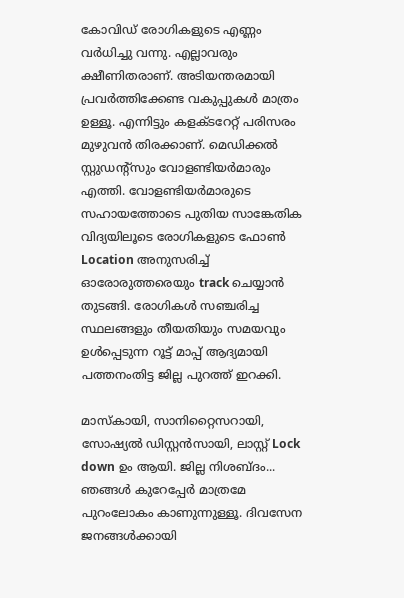കോവിഡ് രോഗികളുടെ എണ്ണം വർധിച്ചു വന്നു. എല്ലാവരും ക്ഷീണിതരാണ്. അടിയന്തരമായി പ്രവർത്തിക്കേണ്ട വകുപ്പുകൾ മാത്രം ഉള്ളൂ. എന്നിട്ടും കളക്ടറേറ്റ് പരിസരം മുഴുവൻ തിരക്കാണ്. മെഡിക്കൽ സ്റ്റുഡന്റ്സും വോളണ്ടിയർമാരും എത്തി. വോളണ്ടിയർമാരുടെ സഹായത്തോടെ പുതിയ സാങ്കേതിക വിദ്യയിലൂടെ രോഗികളുടെ ഫോൺ Location അനുസരിച്ച് ഓരോരുത്തരെയും track ചെയ്യാൻ തുടങ്ങി. രോഗികൾ സഞ്ചരിച്ച സ്ഥലങ്ങളും തീയതിയും സമയവും ഉൾപ്പെടുന്ന റൂട്ട് മാപ്പ് ആദ്യമായി പത്തനംതിട്ട ജില്ല പുറത്ത് ഇറക്കി.

മാസ്കായി, സാനിറ്റൈസറായി, സോഷ്യൽ ഡിസ്റ്റൻസായി, ലാസ്റ്റ് Lock down ഉം ആയി. ജില്ല നിശബ്ദം... ഞങ്ങൾ കുറേപ്പേർ മാത്രമേ പുറംലോകം കാണുന്നുള്ളൂ. ദിവസേന ജനങ്ങൾക്കായി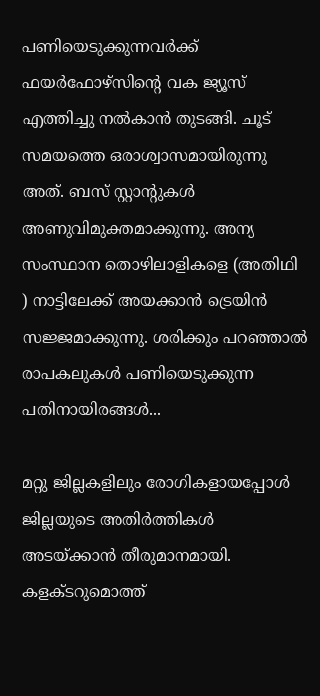പണിയെടുക്കുന്നവർക്ക് ഫയർഫോഴ്സിന്റെ വക ജ്യൂസ് എത്തിച്ചു നൽകാൻ തുടങ്ങി. ചൂട് സമയത്തെ ഒരാശ്വാസമായിരുന്നു അത്. ബസ് സ്റ്റാന്റുകൾ അണുവിമുക്തമാക്കുന്നു. അന്യ സംസ്ഥാന തൊഴിലാളികളെ (അതിഥി ) നാട്ടിലേക്ക് അയക്കാൻ ട്രെയിൻ സജ്ജമാക്കുന്നു. ശരിക്കും പറഞ്ഞാൽ രാപകലുകൾ പണിയെടുക്കുന്ന പതിനായിരങ്ങൾ...

മറ്റു ജില്ലകളിലും രോഗികളായപ്പോൾ ജില്ലയുടെ അതിർത്തികൾ അടയ്ക്കാൻ തീരുമാനമായി. കളക്ടറുമൊത്ത്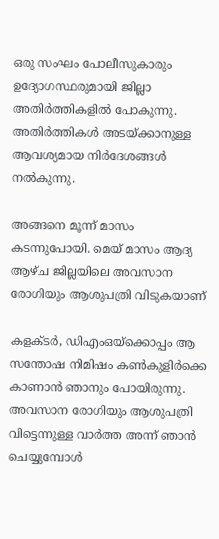ഒരു സംഘം പോലീസുകാരും ഉദ്യോഗസ്ഥരുമായി ജില്ലാ അതിർത്തികളിൽ പോകുന്നു. അതിർത്തികൾ അടയ്ക്കാനുള്ള ആവശ്യമായ നിർദേശങ്ങൾ നൽകുന്നു.

അങ്ങനെ മൂന്ന് മാസം കടന്നുപോയി. മെയ് മാസം ആദ്യ ആഴ്ച ജില്ലയിലെ അവസാന രോഗിയും ആശുപത്രി വിടുകയാണ്

കളക്ടർ, ഡിഎംഒയ്ക്കൊപ്പം ആ സന്തോഷ നിമിഷം കൺകുളിർക്കെ കാണാൻ ഞാനും പോയിരുന്നു. അവസാന രോഗിയും ആശുപത്രി വിട്ടെന്നുള്ള വാർത്ത അന്ന് ഞാൻ ചെയ്യുമ്പോൾ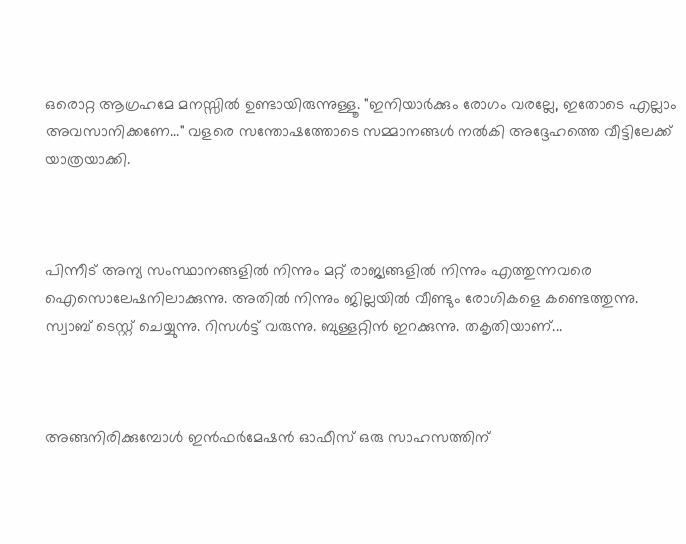ഒരൊറ്റ ആഗ്രഹമേ മനസ്സിൽ ഉണ്ടായിരുന്നുള്ളൂ. "ഇനിയാർക്കും രോഗം വരല്ലേ, ഇതോടെ എല്ലാം അവസാനിക്കണേ..." വളരെ സന്തോഷത്തോടെ സമ്മാനങ്ങൾ നൽകി അദ്ദേഹത്തെ വീട്ടിലേക്ക് യാത്രയാക്കി.



പിന്നീട് അന്യ സംസ്ഥാനങ്ങളിൽ നിന്നും മറ്റ് രാജ്യങ്ങളിൽ നിന്നും എത്തുന്നവരെ ഐസൊലേഷനിലാക്കുന്നു. അതിൽ നിന്നും ജില്ലയിൽ വീണ്ടും രോഗികളെ കണ്ടെത്തുന്നു. സ്വാബ് ടെസ്റ്റ് ചെയ്യുന്നു. റിസൾട്ട് വരുന്നു. ബുള്ളറ്റിൻ ഇറക്കുന്നു. തകൃതിയാണ്...



അങ്ങനിരിക്കുമ്പോൾ ഇൻഫർമേഷൻ ഓഫീസ് ഒരു സാഹസത്തിന്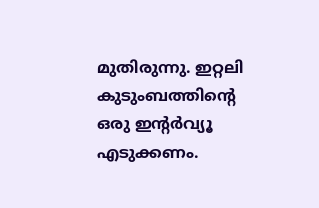മുതിരുന്നു. ഇറ്റലി കുടുംബത്തിന്റെ ഒരു ഇന്റർവ്യൂ എടുക്കണം.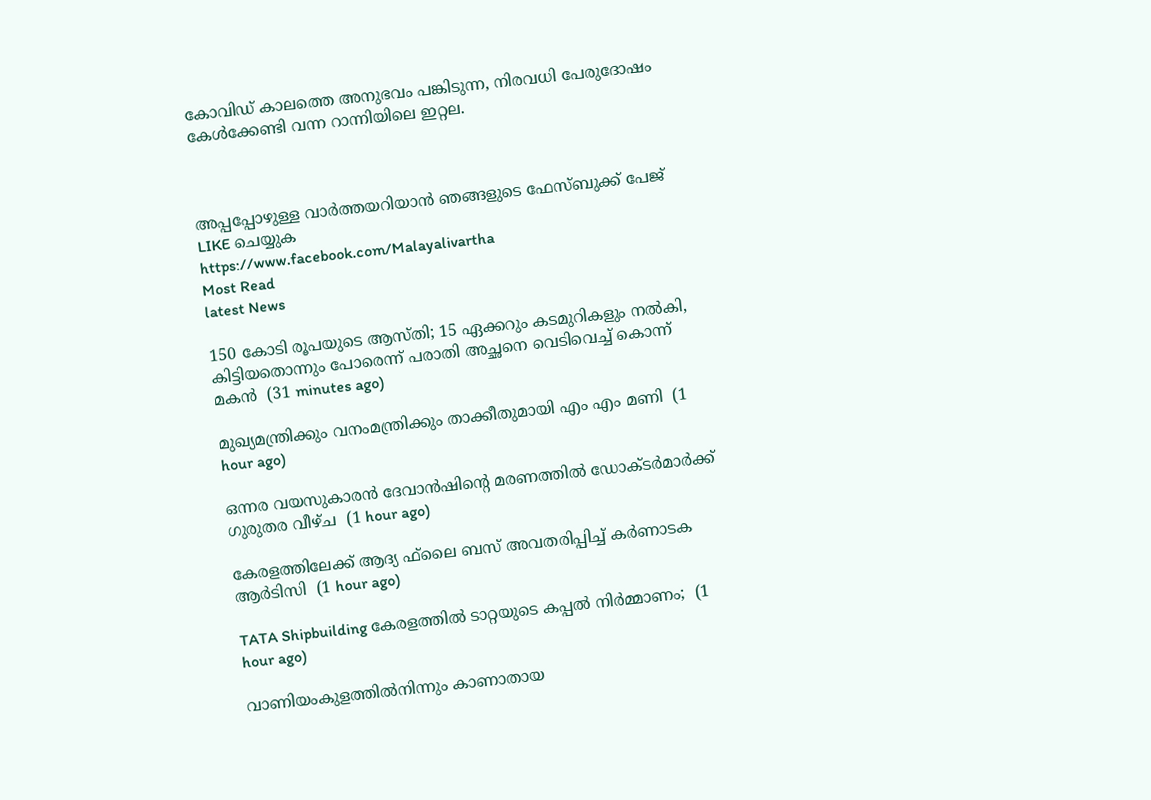കോവിഡ് കാലത്തെ അനുഭവം പങ്കിടുന്ന, നിരവധി പേരുദോഷം കേൾക്കേണ്ടി വന്ന റാന്നിയിലെ ഇറ്റല.



അപ്പപ്പോഴുള്ള വാര്‍ത്തയറിയാന്‍ ഞങ്ങളുടെ ഫേസ്‌ബുക്ക്‌ പേജ് LIKE ചെയ്യുക
https://www.facebook.com/Malayalivartha
Most Read
latest News

150 കോടി രൂപയുടെ ആസ്തി; 15 ഏക്കറും കടമുറികളും നൽകി, കിട്ടിയതൊന്നും പോരെന്ന് പരാതി അച്ഛനെ വെടിവെച്ച് കൊന്ന് മകൻ  (31 minutes ago)

മുഖ്യമന്ത്രിക്കും വനംമന്ത്രിക്കും താക്കീതുമായി എം എം മണി  (1 hour ago)

ഒന്നര വയസുകാരന്‍ ദേവാന്‍ഷിന്റെ മരണത്തില്‍ ഡോക്ടര്‍മാര്‍ക്ക് ഗുരുതര വീഴ്ച  (1 hour ago)

കേരളത്തിലേക്ക് ആദ്യ ഫ്‌ലൈ ബസ് അവതരിപ്പിച്ച് കര്‍ണാടക ആര്‍ടിസി  (1 hour ago)

TATA Shipbuilding കേരളത്തിൽ ടാറ്റയുടെ കപ്പൽ നിർമ്മാണം;  (1 hour ago)

വാണിയംകുളത്തില്‍നിന്നും കാണാതായ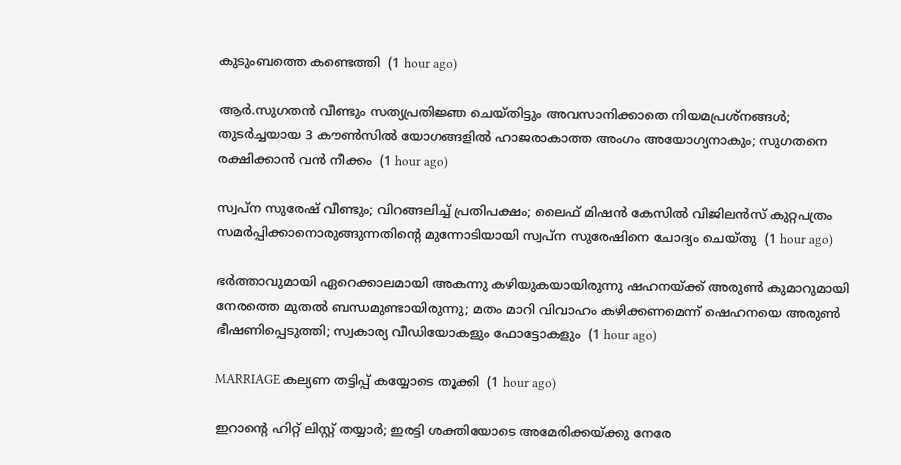കുടുംബത്തെ കണ്ടെത്തി  (1 hour ago)

ആർ.സുഗതൻ വീണ്ടും സത്യപ്രതിജ്ഞ ചെയ്തിട്ടും അവസാനിക്കാതെ നിയമപ്രശ്നങ്ങൾ; തുടർച്ചയായ 3 കൗൺസിൽ യോഗങ്ങളിൽ ഹാജരാകാത്ത അംഗം അയോഗ്യനാകും; സുഗതനെ രക്ഷിക്കാൻ വൻ നീക്കം  (1 hour ago)

സ്വപ്ന സുരേഷ് വീണ്ടും; വിറങ്ങലിച്ച് പ്രതിപക്ഷം; ലൈഫ് മിഷൻ കേസിൽ വിജിലൻസ് കുറ്റപത്രം സമർപ്പിക്കാനൊരുങ്ങുന്നതിന്റെ മുന്നോടിയായി സ്വപ്ന സുരേഷിനെ ചോദ്യം ചെയ്തു  (1 hour ago)

ഭർത്താവുമായി ഏറെക്കാലമായി അകന്നു കഴിയുകയായിരുന്നു ഷഹനയ്ക്ക് അരുൺ കുമാറുമായി നേരത്തെ മുതൽ ബന്ധമുണ്ടായിരുന്നു; മതം മാറി വിവാഹം കഴിക്കണമെന്ന് ഷെഹനയെ അരുൺ ഭീഷണിപ്പെടുത്തി; സ്വകാര്യ വീഡിയോകളും ഫോട്ടോകളും  (1 hour ago)

MARRIAGE കല്യണ തട്ടിപ്പ് കയ്യോടെ തൂക്കി  (1 hour ago)

ഇറാന്റെ ഹിറ്റ് ലിസ്റ്റ് തയ്യാർ; ഇരട്ടി ശക്തിയോടെ അമേരിക്കയ്ക്കു നേരേ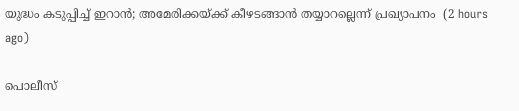യുദ്ധം കടുപ്പിച്ച് ഇറാൻ; അമേരിക്കയ്ക്ക് കീഴടങ്ങാന്‍ തയ്യാറല്ലെന്ന് പ്രഖ്യാപനം  (2 hours ago)

പൊലീസ്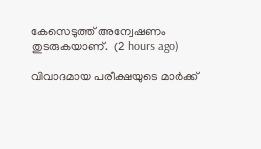കേസെടുത്ത് അന്വേഷണം തുടരുകയാണ്.  (2 hours ago)

വിവാദമായ പരീക്ഷയുടെ മാര്‍ക്ക്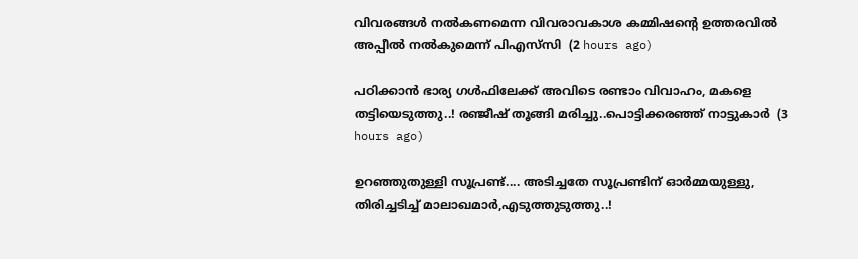വിവരങ്ങള്‍ നല്‍കണമെന്ന വിവരാവകാശ കമ്മിഷന്റെ ഉത്തരവില്‍ അപ്പീല്‍ നല്‍കുമെന്ന് പിഎസ്‌സി  (2 hours ago)

പഠിക്കാൻ ഭാര്യ ഗൾഫിലേക്ക് അവിടെ രണ്ടാം വിവാഹം, മകളെ തട്ടിയെടുത്തു..! രഞ്ജീഷ് തൂങ്ങി മരിച്ചു..പൊട്ടിക്കരഞ്ഞ് നാട്ടുകാർ  (3 hours ago)

ഉറഞ്ഞുതുള്ളി സൂപ്രണ്ട്.... അടിച്ചതേ സൂപ്രണ്ടിന് ഓർമ്മയുള്ളു, തിരിച്ചടിച്ച് മാലാഖമാർ,എടുത്തുടുത്തു..!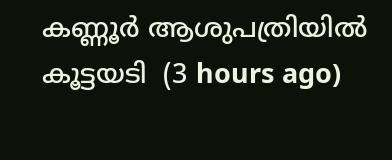കണ്ണൂർ ആശുപത്രിയിൽ കൂട്ടയടി  (3 hours ago)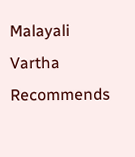Malayali Vartha Recommends